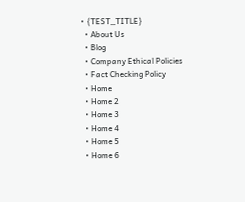• {TEST_TITLE}
  • About Us
  • Blog
  • Company Ethical Policies
  • Fact Checking Policy
  • Home
  • Home 2
  • Home 3
  • Home 4
  • Home 5
  • Home 6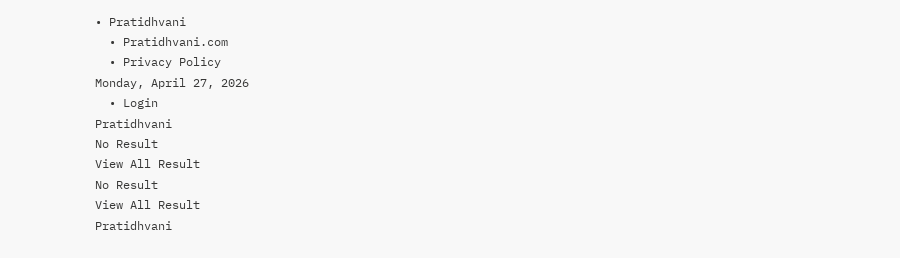• Pratidhvani
  • Pratidhvani.com
  • Privacy Policy
Monday, April 27, 2026
  • Login
Pratidhvani
No Result
View All Result
No Result
View All Result
Pratidhvani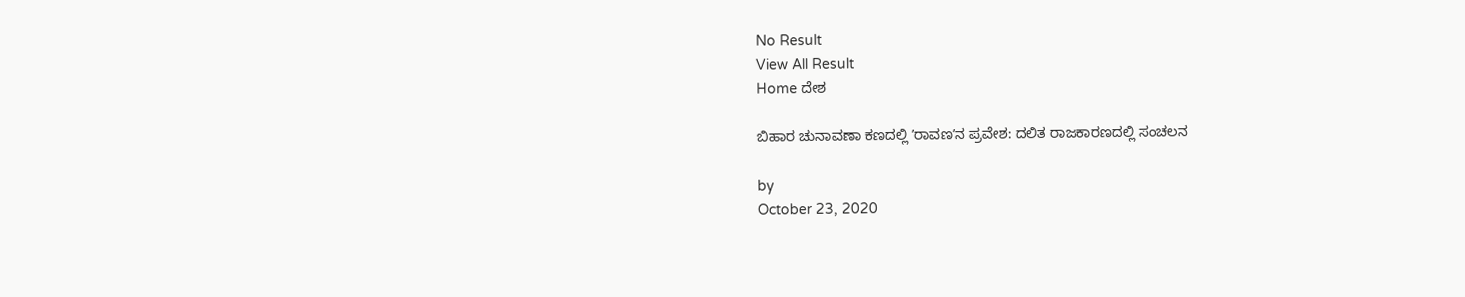No Result
View All Result
Home ದೇಶ

ಬಿಹಾರ ಚುನಾವಣಾ ಕಣದಲ್ಲಿ ‌ʼರಾವಣʼನ ಪ್ರವೇಶ: ದಲಿತ ರಾಜಕಾರಣದಲ್ಲಿ ಸಂಚಲನ

by
October 23, 2020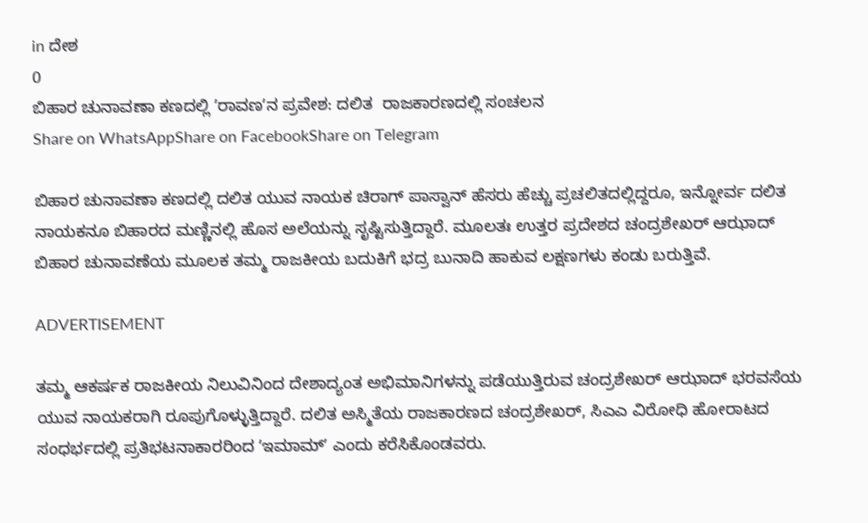in ದೇಶ
0
ಬಿಹಾರ ಚುನಾವಣಾ ಕಣದಲ್ಲಿ ‌ʼರಾವಣʼನ ಪ್ರವೇಶ: ದಲಿತ  ರಾಜಕಾರಣದಲ್ಲಿ ಸಂಚಲನ
Share on WhatsAppShare on FacebookShare on Telegram

ಬಿಹಾರ ಚುನಾವಣಾ ಕಣದಲ್ಲಿ ದಲಿತ ಯುವ ನಾಯಕ ಚಿರಾಗ್‌ ಪಾಸ್ವಾನ್‌ ಹೆಸರು ಹೆಚ್ಚು ಪ್ರಚಲಿತದಲ್ಲಿದ್ದರೂ, ಇನ್ನೋರ್ವ ದಲಿತ ನಾಯಕನೂ ಬಿಹಾರದ ಮಣ್ಣಿನಲ್ಲಿ ಹೊಸ ಅಲೆಯನ್ನು ಸೃಷ್ಟಿಸುತ್ತಿದ್ದಾರೆ. ಮೂಲತಃ ಉತ್ತರ ಪ್ರದೇಶದ ಚಂದ್ರಶೇಖರ್‌ ಆಝಾದ್‌ ಬಿಹಾರ ಚುನಾವಣೆಯ ಮೂಲಕ ತಮ್ಮ ರಾಜಕೀಯ ಬದುಕಿಗೆ ಭದ್ರ ಬುನಾದಿ ಹಾಕುವ ಲಕ್ಷಣಗಳು ಕಂಡು ಬರುತ್ತಿವೆ.

ADVERTISEMENT

ತಮ್ಮ ಆಕರ್ಷಕ ರಾಜಕೀಯ ನಿಲುವಿನಿಂದ ದೇಶಾದ್ಯಂತ ಅಭಿಮಾನಿಗಳನ್ನು ಪಡೆಯುತ್ತಿರುವ ಚಂದ್ರಶೇಖರ್‌ ಆಝಾದ್‌ ಭರವಸೆಯ ಯುವ ನಾಯಕರಾಗಿ ರೂಪುಗೊಳ್ಳುತ್ತಿದ್ದಾರೆ. ದಲಿತ ಅಸ್ಮಿತೆಯ ರಾಜಕಾರಣದ ಚಂದ್ರಶೇಖರ್‌, ಸಿಎಎ ವಿರೋಧಿ ಹೋರಾಟದ ಸಂಧರ್ಭದಲ್ಲಿ ಪ್ರತಿಭಟನಾಕಾರರಿಂದ ʼಇಮಾಮ್‌ʼ ಎಂದು ಕರೆಸಿಕೊಂಡವರು.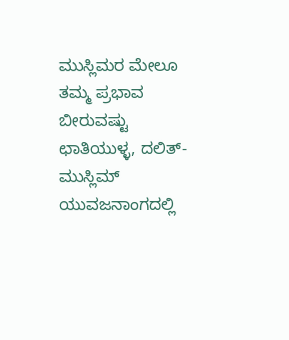ಮುಸ್ಲಿಮರ ಮೇಲೂ ತಮ್ಮ ಪ್ರಭಾವ ಬೀರುವಷ್ಟು ಛಾತಿಯುಳ್ಳ, ದಲಿತ್- ಮುಸ್ಲಿಮ್‌ ಯುವಜನಾಂಗದಲ್ಲಿ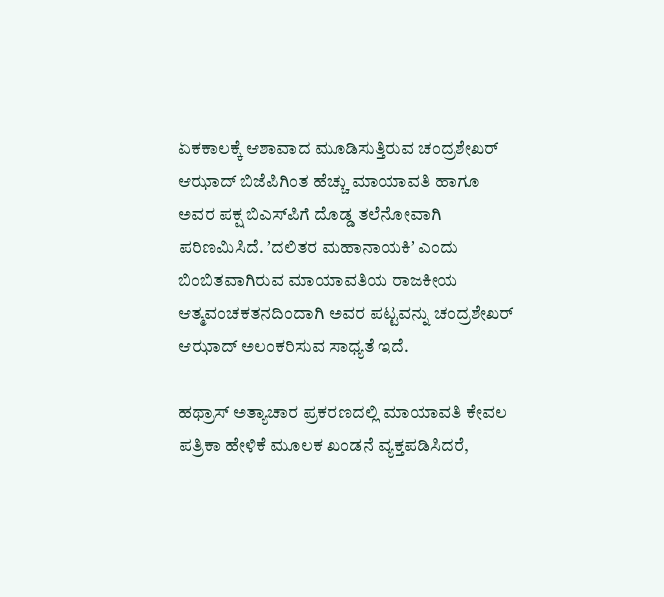ಏಕಕಾಲಕ್ಕೆ ಆಶಾವಾದ ಮೂಡಿಸುತ್ತಿರುವ ಚಂದ್ರಶೇಖರ್‌ ಆಝಾದ್‌ ಬಿಜೆಪಿಗಿಂತ ಹೆಚ್ಚು ಮಾಯಾವತಿ ಹಾಗೂ ಅವರ ಪಕ್ಷ ಬಿಎಸ್‌ಪಿಗೆ ದೊಡ್ಡ ತಲೆನೋವಾಗಿ ಪರಿಣಮಿಸಿದೆ. ʼದಲಿತರ ಮಹಾನಾಯಕಿʼ ಎಂದು ಬಿಂಬಿತವಾಗಿರುವ ಮಾಯಾವತಿಯ ರಾಜಕೀಯ ಆತ್ಮವಂಚಕತನದಿಂದಾಗಿ ಅವರ ಪಟ್ಟವನ್ನು ಚಂದ್ರಶೇಖರ್‌ ಆಝಾದ್‌ ಅಲಂಕರಿಸುವ ಸಾಧ್ಯತೆ ಇದೆ.

ಹಥ್ರಾಸ್‌ ಅತ್ಯಾಚಾರ ಪ್ರಕರಣದಲ್ಲಿ ಮಾಯಾವತಿ ಕೇವಲ ಪತ್ರಿಕಾ ಹೇಳಿಕೆ ಮೂಲಕ ಖಂಡನೆ ವ್ಯಕ್ತಪಡಿಸಿದರೆ,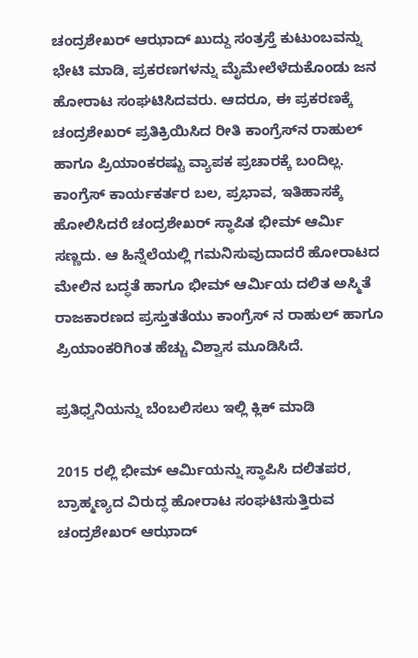ಚಂದ್ರಶೇಖರ್‌ ಆಝಾದ್‌ ಖುದ್ದು ಸಂತ್ರಸ್ತೆ ಕುಟುಂಬವನ್ನು ಭೇಟಿ ಮಾಡಿ, ಪ್ರಕರಣಗಳನ್ನು ಮೈಮೇಲೆಳೆದುಕೊಂಡು ಜನ ಹೋರಾಟ ಸಂಘಟಿಸಿದವರು. ಆದರೂ, ಈ ಪ್ರಕರಣಕ್ಕೆ ಚಂದ್ರಶೇಖರ್‌ ಪ್ರತಿಕ್ರಿಯಿಸಿದ ರೀತಿ ಕಾಂಗ್ರೆಸ್‌ನ ರಾಹುಲ್‌ ಹಾಗೂ ಪ್ರಿಯಾಂಕರಷ್ಟು ವ್ಯಾಪಕ ಪ್ರಚಾರಕ್ಕೆ ಬಂದಿಲ್ಲ. ಕಾಂಗ್ರೆಸ್‌ ಕಾರ್ಯಕರ್ತರ ಬಲ, ಪ್ರಭಾವ, ಇತಿಹಾಸಕ್ಕೆ ಹೋಲಿಸಿದರೆ ಚಂದ್ರಶೇಖರ್‌ ಸ್ಥಾಪಿತ ಭೀಮ್‌ ಆರ್ಮಿ ಸಣ್ಣದು. ಆ ಹಿನ್ನೆಲೆಯಲ್ಲಿ ಗಮನಿಸುವುದಾದರೆ ಹೋರಾಟದ ಮೇಲಿನ ಬದ್ಧತೆ ಹಾಗೂ ಭೀಮ್‌ ಆರ್ಮಿಯ ದಲಿತ ಅಸ್ಮಿತೆ ರಾಜಕಾರಣದ ಪ್ರಸ್ತುತತೆಯು ಕಾಂಗ್ರೆಸ್‌ ನ ರಾಹುಲ್‌ ಹಾಗೂ ಪ್ರಿಯಾಂಕರಿಗಿಂತ ಹೆಚ್ಚು ವಿಶ್ವಾಸ ಮೂಡಿಸಿದೆ.

ಪ್ರತಿಧ್ವನಿಯನ್ನು ಬೆಂಬಲಿಸಲು ಇಲ್ಲಿ ಕ್ಲಿಕ್‌ ಮಾಡಿ

2015 ರಲ್ಲಿ ಭೀಮ್‌ ಆರ್ಮಿಯನ್ನು ಸ್ಥಾಪಿಸಿ ದಲಿತಪರ, ಬ್ರಾಹ್ಮಣ್ಯದ ವಿರುದ್ಧ ಹೋರಾಟ ಸಂಘಟಿಸುತ್ತಿರುವ ಚಂದ್ರಶೇಖರ್‌ ಆಝಾದ್‌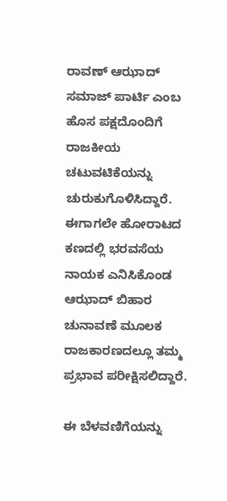ರಾವಣ್‌ ಆಝಾದ್‌ ಸಮಾಜ್ ಪಾರ್ಟಿ ಎಂಬ ಹೊಸ ಪಕ್ಷದೊಂದಿಗೆ ರಾಜಕೀಯ ಚಟುವಟಿಕೆಯನ್ನು ಚುರುಕುಗೊಳಿಸಿದ್ದಾರೆ. ಈಗಾಗಲೇ ಹೋರಾಟದ ಕಣದಲ್ಲಿ ಭರವಸೆಯ ನಾಯಕ ಎನಿಸಿಕೊಂಡ ಆಝಾದ್‌ ಬಿಹಾರ ಚುನಾವಣೆ ಮೂಲಕ ರಾಜಕಾರಣದಲ್ಲೂ ತಮ್ಮ ಪ್ರಭಾವ ಪರೀಕ್ಷಿಸಲಿದ್ದಾರೆ.

ಈ ಬೆಳವಣಿಗೆಯನ್ನು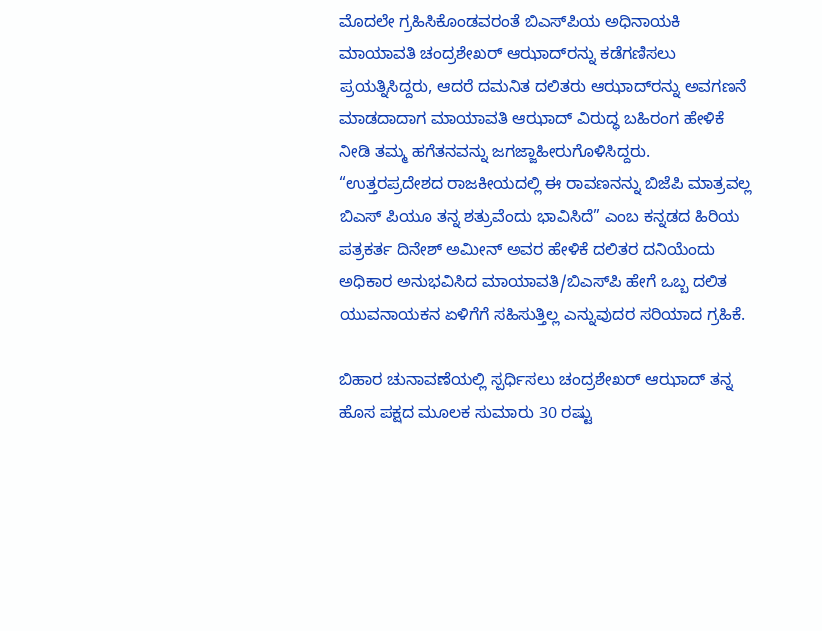ಮೊದಲೇ ಗ್ರಹಿಸಿಕೊಂಡವರಂತೆ ಬಿಎಸ್‌ಪಿಯ ಅಧಿನಾಯಕಿ ಮಾಯಾವತಿ ಚಂದ್ರಶೇಖರ್‌ ಆಝಾದ್‌ರನ್ನು ಕಡೆಗಣಿಸಲು ಪ್ರಯತ್ನಿಸಿದ್ದರು, ಆದರೆ ದಮನಿತ ದಲಿತರು ಆಝಾದ್‌ರನ್ನು ಅವಗಣನೆ ಮಾಡದಾದಾಗ ಮಾಯಾವತಿ ಆಝಾದ್‌ ವಿರುದ್ಧ ಬಹಿರಂಗ ಹೇಳಿಕೆ ನೀಡಿ ತಮ್ಮ ಹಗೆತನವನ್ನು ಜಗಜ್ಜಾಹೀರುಗೊಳಿಸಿದ್ದರು. “ಉತ್ತರಪ್ರದೇಶದ ರಾಜಕೀಯದಲ್ಲಿ ಈ ರಾವಣನನ್ನು ಬಿಜೆಪಿ ಮಾತ್ರವಲ್ಲ ಬಿಎಸ್ ಪಿಯೂ ತನ್ನ ಶತ್ರುವೆಂದು ಭಾವಿಸಿದೆ” ಎಂಬ ಕನ್ನಡದ ಹಿರಿಯ ಪತ್ರಕರ್ತ ದಿನೇಶ್‌ ಅಮೀನ್‌ ಅವರ ಹೇಳಿಕೆ ದಲಿತರ ದನಿಯೆಂದು ಅಧಿಕಾರ ಅನುಭವಿಸಿದ ಮಾಯಾವತಿ/ಬಿಎಸ್‌ಪಿ ಹೇಗೆ ಒಬ್ಬ ದಲಿತ ಯುವನಾಯಕನ ಏಳಿಗೆಗೆ ಸಹಿಸುತ್ತಿಲ್ಲ ಎನ್ನುವುದರ ಸರಿಯಾದ ಗ್ರಹಿಕೆ.

ಬಿಹಾರ ಚುನಾವಣೆಯಲ್ಲಿ ಸ್ಪರ್ಧಿಸಲು ಚಂದ್ರಶೇಖರ್‌ ಆಝಾದ್‌ ತನ್ನ ಹೊಸ ಪಕ್ಷದ ಮೂಲಕ ಸುಮಾರು 30 ರಷ್ಟು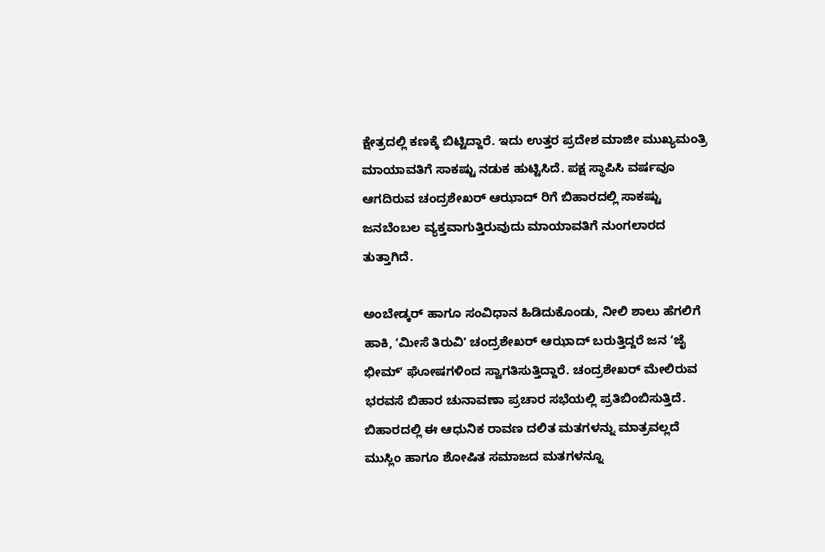ಕ್ಷೇತ್ರದಲ್ಲಿ ಕಣಕ್ಕೆ ಬಿಟ್ಟಿದ್ದಾರೆ. ಇದು ಉತ್ತರ ಪ್ರದೇಶ ಮಾಜೀ ಮುಖ್ಯಮಂತ್ರಿ ಮಾಯಾವತಿಗೆ ಸಾಕಷ್ಟು ನಡುಕ ಹುಟ್ಟಿಸಿದೆ. ಪಕ್ಷ ಸ್ಥಾಪಿಸಿ ವರ್ಷವೂ ಆಗದಿರುವ ಚಂದ್ರಶೇಖರ್‌ ಆಝಾದ್‌ ರಿಗೆ ಬಿಹಾರದಲ್ಲಿ ಸಾಕಷ್ಟು ಜನಬೆಂಬಲ ವ್ಯಕ್ತವಾಗುತ್ತಿರುವುದು ಮಾಯಾವತಿಗೆ ನುಂಗಲಾರದ ತುತ್ತಾಗಿದೆ.

ಅಂಬೇಡ್ಕರ್‌ ಹಾಗೂ ಸಂವಿಧಾನ ಹಿಡಿದುಕೊಂಡು, ನೀಲಿ ಶಾಲು ಹೆಗಲಿಗೆ ಹಾಕಿ, ʼಮೀಸೆ ತಿರುವಿʼ ಚಂದ್ರಶೇಖರ್‌ ಆಝಾದ್‌ ಬರುತ್ತಿದ್ದರೆ ಜನ ʼಜೈ ಭೀಮ್‌ʼ ಘೋಷಗಳಿಂದ ಸ್ವಾಗತಿಸುತ್ತಿದ್ದಾರೆ. ಚಂದ್ರಶೇಖರ್‌ ಮೇಲಿರುವ ಭರವಸೆ ಬಿಹಾರ ಚುನಾವಣಾ ಪ್ರಚಾರ ಸಭೆಯಲ್ಲಿ ಪ್ರತಿಬಿಂಬಿಸುತ್ತಿದೆ. ಬಿಹಾರದಲ್ಲಿ ಈ ಆಧುನಿಕ ರಾವಣ ದಲಿತ ಮತಗಳನ್ನು ಮಾತ್ರವಲ್ಲದೆ ಮುಸ್ಲಿಂ ಹಾಗೂ ಶೋಷಿತ ಸಮಾಜದ ಮತಗಳನ್ನೂ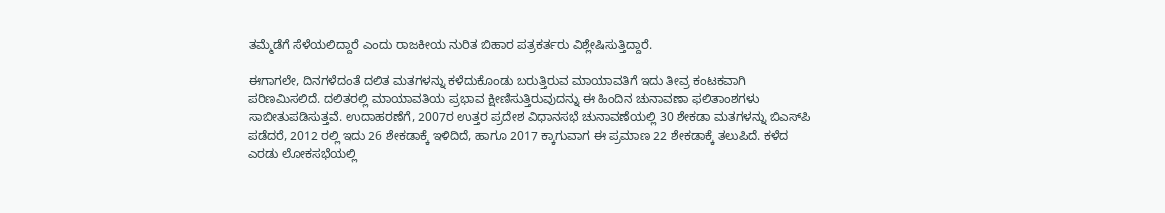ತಮ್ಮೆಡೆಗೆ ಸೆಳೆಯಲಿದ್ದಾರೆ ಎಂದು ರಾಜಕೀಯ ನುರಿತ ಬಿಹಾರ ಪತ್ರಕರ್ತರು ವಿಶ್ಲೇಷಿಸುತ್ತಿದ್ದಾರೆ.

ಈಗಾಗಲೇ, ದಿನಗಳೆದಂತೆ ದಲಿತ ಮತಗಳನ್ನು ಕಳೆದುಕೊಂಡು ಬರುತ್ತಿರುವ ಮಾಯಾವತಿಗೆ ಇದು ತೀವ್ರ ಕಂಟಕವಾಗಿ ಪರಿಣಮಿಸಲಿದೆ. ದಲಿತರಲ್ಲಿ ಮಾಯಾವತಿಯ ಪ್ರಭಾವ ಕ್ಷೀಣಿಸುತ್ತಿರುವುದನ್ನು ಈ ಹಿಂದಿನ ಚುನಾವಣಾ ಫಲಿತಾಂಶಗಳು ಸಾಬೀತುಪಡಿಸುತ್ತವೆ. ಉದಾಹರಣೆಗೆ, 2007ರ ಉತ್ತರ ಪ್ರದೇಶ ವಿಧಾನಸಭೆ ಚುನಾವಣೆಯಲ್ಲಿ 30 ಶೇಕಡಾ ಮತಗಳನ್ನು ಬಿಎಸ್‌ಪಿ ಪಡೆದರೆ, 2012 ರಲ್ಲಿ ಇದು 26 ಶೇಕಡಾಕ್ಕೆ ಇಳಿದಿದೆ, ಹಾಗೂ 2017 ಕ್ಕಾಗುವಾಗ ಈ ಪ್ರಮಾಣ 22 ಶೇಕಡಾಕ್ಕೆ ತಲುಪಿದೆ. ಕಳೆದ ಎರಡು ಲೋಕಸಭೆಯಲ್ಲಿ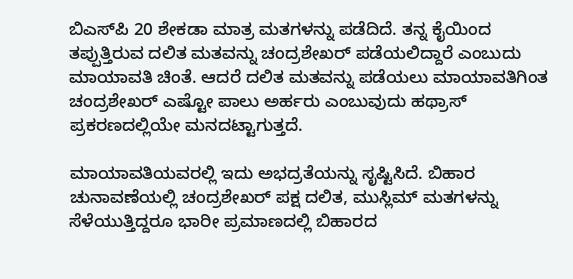ಬಿಎಸ್‌ಪಿ 20 ಶೇಕಡಾ ಮಾತ್ರ ಮತಗಳನ್ನು ಪಡೆದಿದೆ. ತನ್ನ ಕೈಯಿಂದ ತಪ್ಪುತ್ತಿರುವ ದಲಿತ ಮತವನ್ನು ಚಂದ್ರಶೇಖರ್‌ ಪಡೆಯಲಿದ್ದಾರೆ ಎಂಬುದು ಮಾಯಾವತಿ ಚಿಂತೆ. ಆದರೆ ದಲಿತ ಮತವನ್ನು ಪಡೆಯಲು ಮಾಯಾವತಿಗಿಂತ ಚಂದ್ರಶೇಖರ್‌ ಎಷ್ಟೋ ಪಾಲು ಅರ್ಹರು ಎಂಬುವುದು ಹಥ್ರಾಸ್‌ ಪ್ರಕರಣದಲ್ಲಿಯೇ ಮನದಟ್ಟಾಗುತ್ತದೆ.

ಮಾಯಾವತಿಯವರಲ್ಲಿ ಇದು ಅಭದ್ರತೆಯನ್ನು ಸೃಷ್ಟಿಸಿದೆ. ಬಿಹಾರ ಚುನಾವಣೆಯಲ್ಲಿ ಚಂದ್ರಶೇಖರ್‌ ಪಕ್ಷ ದಲಿತ, ಮುಸ್ಲಿಮ್‌ ಮತಗಳನ್ನು ಸೆಳೆಯುತ್ತಿದ್ದರೂ ಭಾರೀ ಪ್ರಮಾಣದಲ್ಲಿ ಬಿಹಾರದ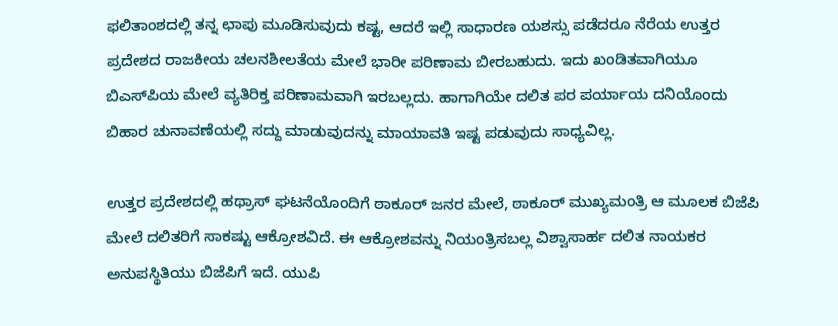ಫಲಿತಾಂಶದಲ್ಲಿ ತನ್ನ ಛಾಪು ಮೂಡಿಸುವುದು ಕಷ್ಟ, ಆದರೆ ಇಲ್ಲಿ ಸಾಧಾರಣ ಯಶಸ್ಸು ಪಡೆದರೂ ನೆರೆಯ ಉತ್ತರ ಪ್ರದೇಶದ ರಾಜಕೀಯ ಚಲನಶೀಲತೆಯ ಮೇಲೆ ಭಾರೀ ಪರಿಣಾಮ ಬೀರಬಹುದು. ಇದು ಖಂಡಿತವಾಗಿಯೂ ಬಿಎಸ್‌ಪಿಯ ಮೇಲೆ ವ್ಯತಿರಿಕ್ತ ಪರಿಣಾಮವಾಗಿ ಇರಬಲ್ಲದು. ಹಾಗಾಗಿಯೇ ದಲಿತ ಪರ ಪರ್ಯಾಯ ದನಿಯೊಂದು ಬಿಹಾರ ಚುನಾವಣೆಯಲ್ಲಿ ಸದ್ದು ಮಾಡುವುದನ್ನು ಮಾಯಾವತಿ ಇಷ್ಟ ಪಡುವುದು ಸಾಧ್ಯವಿಲ್ಲ.

ಉತ್ತರ ಪ್ರದೇಶದಲ್ಲಿ ಹಥ್ರಾಸ್‌ ಘಟನೆಯೊಂದಿಗೆ ಠಾಕೂರ್‌ ಜನರ ಮೇಲೆ, ಠಾಕೂರ್‌ ಮುಖ್ಯಮಂತ್ರಿ ಆ ಮೂಲಕ ಬಿಜೆಪಿ ಮೇಲೆ ದಲಿತರಿಗೆ ಸಾಕಷ್ಟು ಆಕ್ರೋಶವಿದೆ. ಈ ಆಕ್ರೋಶವನ್ನು ನಿಯಂತ್ರಿಸಬಲ್ಲ ವಿಶ್ವಾಸಾರ್ಹ ದಲಿತ ನಾಯಕರ ಅನುಪಸ್ಥಿತಿಯು ಬಿಜೆಪಿಗೆ ಇದೆ. ಯುಪಿ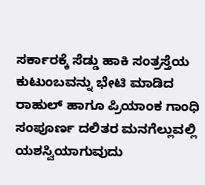ಸರ್ಕಾರಕ್ಕೆ ಸೆಡ್ಡು ಹಾಕಿ ಸಂತ್ರಸ್ತೆಯ ಕುಟುಂಬವನ್ನು ಭೇಟಿ ಮಾಡಿದ ರಾಹುಲ್‌ ಹಾಗೂ ಪ್ರಿಯಾಂಕ ಗಾಂಧಿ ಸಂಪೂರ್ಣ ದಲಿತರ ಮನಗೆಲ್ಲುವಲ್ಲಿ ಯಶಸ್ವಿಯಾಗುವುದು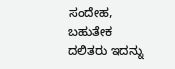ಸಂದೇಹ, ಬಹುತೇಕ ದಲಿತರು ಇದನ್ನು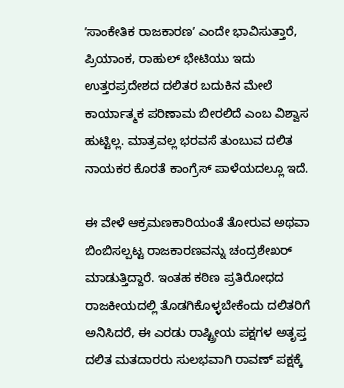ʼಸಾಂಕೇತಿಕ ರಾಜಕಾರಣʼ ಎಂದೇ ಭಾವಿಸುತ್ತಾರೆ, ಪ್ರಿಯಾಂಕ, ರಾಹುಲ್‌ ಭೇಟಿಯು ಇದು ಉತ್ತರಪ್ರದೇಶದ ದಲಿತರ ಬದುಕಿನ ಮೇಲೆ ಕಾರ್ಯಾತ್ಮಕ ಪರಿಣಾಮ ಬೀರಲಿದೆ ಎಂಬ ವಿಶ್ವಾಸ ಹುಟ್ಟಿಲ್ಲ. ಮಾತ್ರವಲ್ಲ ಭರವಸೆ ತುಂಬುವ ದಲಿತ ನಾಯಕರ ಕೊರತೆ ಕಾಂಗ್ರೆಸ್‌ ಪಾಳೆಯದಲ್ಲೂ ಇದೆ.

ಈ ವೇಳೆ ಆಕ್ರಮಣಕಾರಿಯಂತೆ ತೋರುವ ಅಥವಾ ಬಿಂಬಿಸಲ್ಪಟ್ಟ ರಾಜಕಾರಣವನ್ನು ಚಂದ್ರಶೇಖರ್‌ ಮಾಡುತ್ತಿದ್ದಾರೆ. ಇಂತಹ ಕಠಿಣ ಪ್ರತಿರೋಧದ ರಾಜಕೀಯದಲ್ಲಿ ತೊಡಗಿಕೊಳ್ಳಬೇಕೆಂದು ದಲಿತರಿಗೆ ಅನಿಸಿದರೆ, ಈ ಎರಡು ರಾಷ್ಟ್ರೀಯ ಪಕ್ಷಗಳ ಅತೃಪ್ತ ದಲಿತ ಮತದಾರರು ಸುಲಭವಾಗಿ ರಾವಣ್‌ ಪಕ್ಷಕ್ಕೆ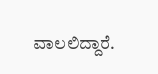ವಾಲಲಿದ್ದಾರೆ.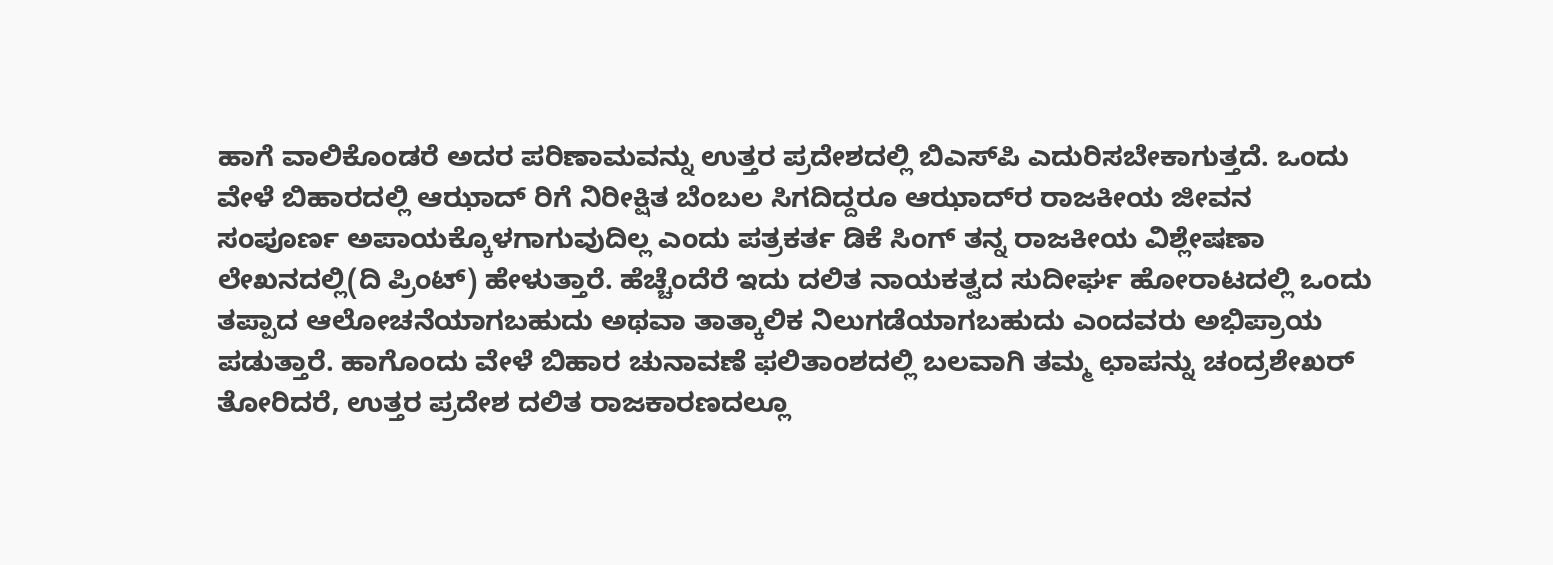ಹಾಗೆ ವಾಲಿಕೊಂಡರೆ ಅದರ ಪರಿಣಾಮವನ್ನು ಉತ್ತರ ಪ್ರದೇಶದಲ್ಲಿ ಬಿಎಸ್‌ಪಿ ಎದುರಿಸಬೇಕಾಗುತ್ತದೆ. ಒಂದು ವೇಳೆ ಬಿಹಾರದಲ್ಲಿ ಆಝಾದ್‌ ರಿಗೆ ನಿರೀಕ್ಷಿತ ಬೆಂಬಲ ಸಿಗದಿದ್ದರೂ ಆಝಾದ್‌ರ ರಾಜಕೀಯ ಜೀವನ ಸಂಪೂರ್ಣ ಅಪಾಯಕ್ಕೊಳಗಾಗುವುದಿಲ್ಲ ಎಂದು ಪತ್ರಕರ್ತ ಡಿಕೆ ಸಿಂಗ್‌ ತನ್ನ ರಾಜಕೀಯ ವಿಶ್ಲೇಷಣಾ ಲೇಖನದಲ್ಲಿ(ದಿ ಪ್ರಿಂಟ್‌) ಹೇಳುತ್ತಾರೆ. ಹೆಚ್ಚೆಂದೆರೆ ಇದು ದಲಿತ ನಾಯಕತ್ವದ ಸುದೀರ್ಘ ಹೋರಾಟದಲ್ಲಿ ಒಂದು ತಪ್ಪಾದ ಆಲೋಚನೆಯಾಗಬಹುದು ಅಥವಾ ತಾತ್ಕಾಲಿಕ ನಿಲುಗಡೆಯಾಗಬಹುದು ಎಂದವರು ಅಭಿಪ್ರಾಯ ಪಡುತ್ತಾರೆ. ಹಾಗೊಂದು ವೇಳೆ ಬಿಹಾರ ಚುನಾವಣೆ ಫಲಿತಾಂಶದಲ್ಲಿ ಬಲವಾಗಿ ತಮ್ಮ ಛಾಪನ್ನು ಚಂದ್ರಶೇಖರ್‌ ತೋರಿದರೆ, ಉತ್ತರ ಪ್ರದೇಶ ದಲಿತ ರಾಜಕಾರಣದಲ್ಲೂ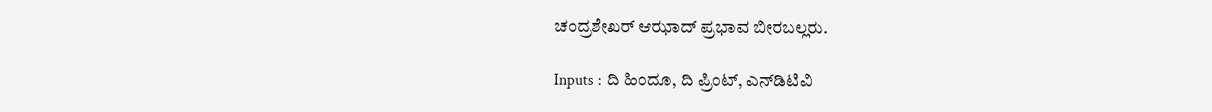ಚಂದ್ರಶೇಖರ್‌ ಆಝಾದ್‌ ಪ್ರಭಾವ ಬೀರಬಲ್ಲರು.

Inputs : ದಿ ಹಿಂದೂ, ದಿ ಪ್ರಿಂಟ್‌, ಎನ್‌ಡಿಟಿವಿ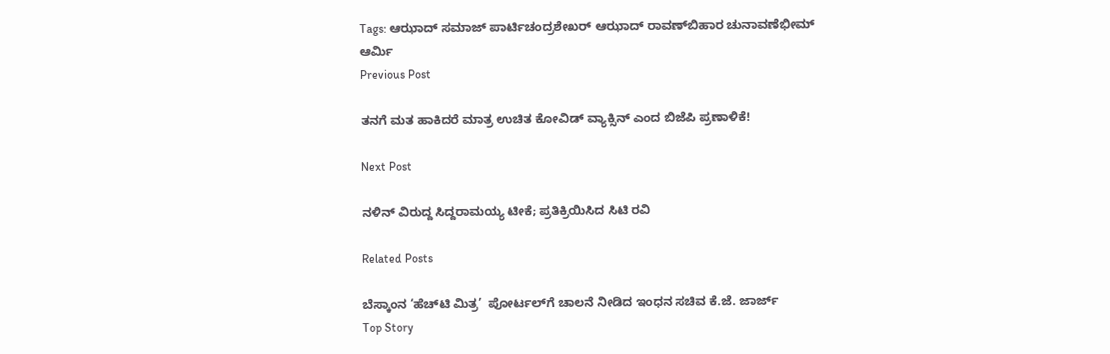Tags: ಆಝಾದ್‌ ಸಮಾಜ್‌ ಪಾರ್ಟಿಚಂದ್ರಶೇಖರ್‌ ಆಝಾದ್ ರಾವಣ್‌ಬಿಹಾರ ಚುನಾವಣೆಭೀಮ್‌ ಆರ್ಮಿ
Previous Post

ತನಗೆ ಮತ ಹಾಕಿದರೆ ಮಾತ್ರ ಉಚಿತ ಕೋವಿಡ್ ವ್ಯಾಕ್ಸಿನ್ ಎಂದ ಬಿಜೆಪಿ ಪ್ರಣಾಳಿಕೆ!

Next Post

ನಳಿನ್ ವಿರುದ್ದ ಸಿದ್ದರಾಮಯ್ಯ ಟೀಕೆ; ಪ್ರತಿಕ್ರಿಯಿಸಿದ ಸಿಟಿ ರವಿ

Related Posts

ಬೆಸ್ಕಾಂನ ‘ಹೆಚ್‌ಟಿ ಮಿತ್ರ’  ಪೋರ್ಟಲ್‌ಗೆ ಚಾಲನೆ ನೀಡಿದ ಇಂಧನ ಸಚಿವ ಕೆ.ಜೆ. ಜಾರ್ಜ್
Top Story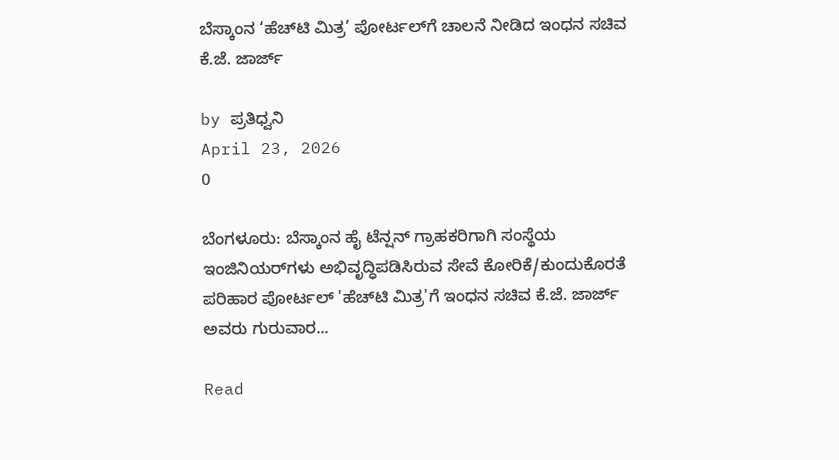ಬೆಸ್ಕಾಂನ ‘ಹೆಚ್‌ಟಿ ಮಿತ್ರ’ ಪೋರ್ಟಲ್‌ಗೆ ಚಾಲನೆ ನೀಡಿದ ಇಂಧನ ಸಚಿವ ಕೆ.ಜೆ. ಜಾರ್ಜ್

by ಪ್ರತಿಧ್ವನಿ
April 23, 2026
0

ಬೆಂಗಳೂರು: ಬೆಸ್ಕಾಂನ ಹೈ ಟೆನ್ಷನ್ ಗ್ರಾಹಕರಿಗಾಗಿ ಸಂಸ್ಥೆಯ ಇಂಜಿನಿಯರ್‌ಗಳು ಅಭಿವೃದ್ಧಿಪಡಿಸಿರುವ ಸೇವೆ ಕೋರಿಕೆ/ಕುಂದುಕೊರತೆ ಪರಿಹಾರ ಪೋರ್ಟಲ್ 'ಹೆಚ್‌ಟಿ ಮಿತ್ರ'ಗೆ ಇಂಧನ ಸಚಿವ ಕೆ.ಜೆ. ಜಾರ್ಜ್ ಅವರು ಗುರುವಾರ...

Read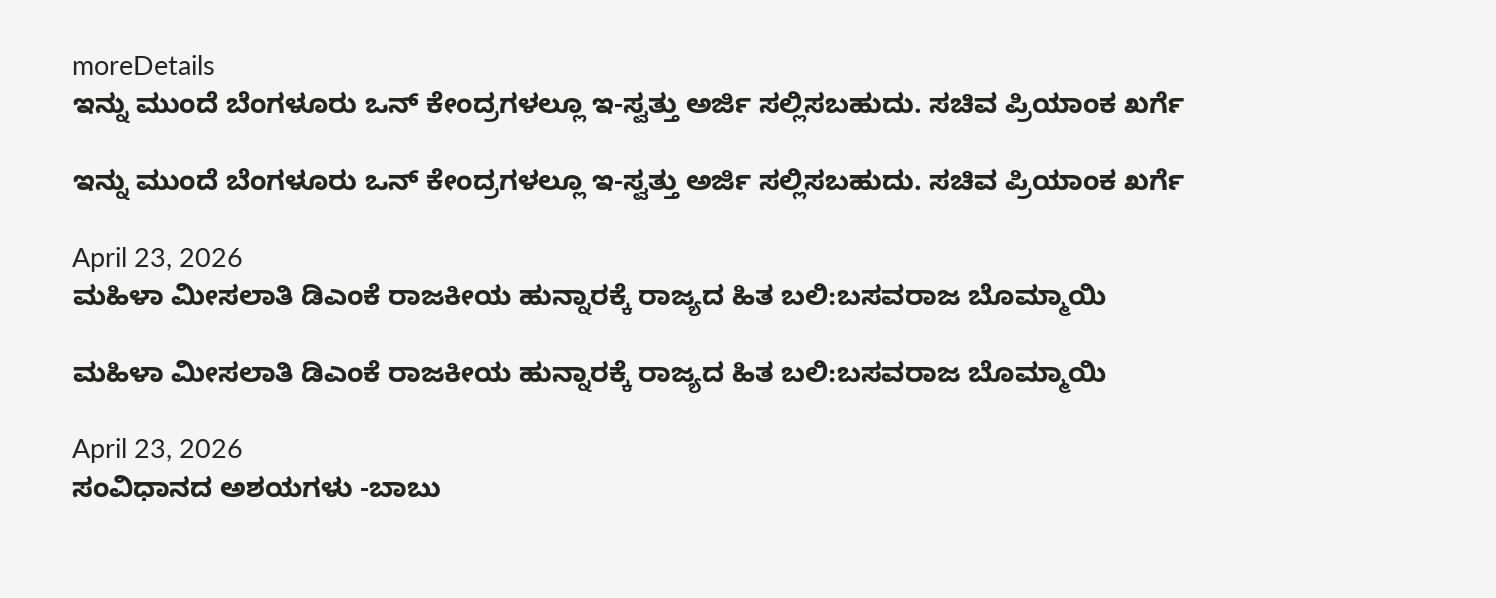moreDetails
ಇನ್ನು ಮುಂದೆ ಬೆಂಗಳೂರು ಒನ್ ಕೇಂದ್ರಗಳಲ್ಲೂ ಇ-ಸ್ವತ್ತು ಅರ್ಜಿ ಸಲ್ಲಿಸಬಹುದು. ಸಚಿವ ಪ್ರಿಯಾಂಕ ಖರ್ಗೆ

ಇನ್ನು ಮುಂದೆ ಬೆಂಗಳೂರು ಒನ್ ಕೇಂದ್ರಗಳಲ್ಲೂ ಇ-ಸ್ವತ್ತು ಅರ್ಜಿ ಸಲ್ಲಿಸಬಹುದು. ಸಚಿವ ಪ್ರಿಯಾಂಕ ಖರ್ಗೆ

April 23, 2026
ಮಹಿಳಾ ಮೀಸಲಾತಿ ಡಿಎಂಕೆ ರಾಜಕೀಯ ಹುನ್ನಾರಕ್ಕೆ ರಾಜ್ಯದ ಹಿತ ಬಲಿ:ಬಸವರಾಜ ಬೊಮ್ಮಾಯಿ

ಮಹಿಳಾ ಮೀಸಲಾತಿ ಡಿಎಂಕೆ ರಾಜಕೀಯ ಹುನ್ನಾರಕ್ಕೆ ರಾಜ್ಯದ ಹಿತ ಬಲಿ:ಬಸವರಾಜ ಬೊಮ್ಮಾಯಿ

April 23, 2026
ಸಂವಿಧಾನದ ಅಶಯಗಳು -ಬಾಬು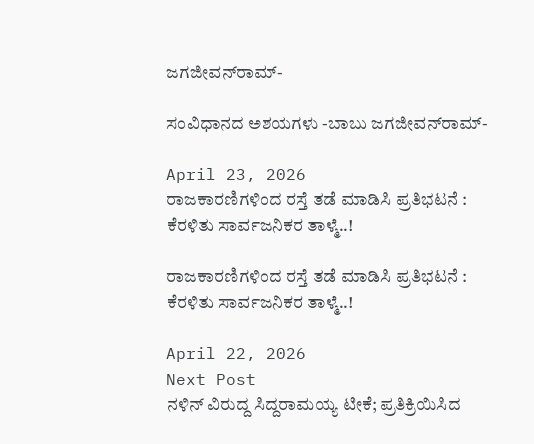ಜಗಜೀವನ್‌ರಾಮ್‌-

ಸಂವಿಧಾನದ ಅಶಯಗಳು -ಬಾಬು ಜಗಜೀವನ್‌ರಾಮ್‌-

April 23, 2026
ರಾಜಕಾರಣಿಗಳಿಂದ ರಸ್ತೆ ತಡೆ ಮಾಡಿಸಿ ಪ್ರತಿಭಟನೆ : ಕೆರಳಿತು ಸಾರ್ವಜನಿಕರ ತಾಳ್ಮೆ..!

ರಾಜಕಾರಣಿಗಳಿಂದ ರಸ್ತೆ ತಡೆ ಮಾಡಿಸಿ ಪ್ರತಿಭಟನೆ : ಕೆರಳಿತು ಸಾರ್ವಜನಿಕರ ತಾಳ್ಮೆ..!

April 22, 2026
Next Post
ನಳಿನ್ ವಿರುದ್ದ ಸಿದ್ದರಾಮಯ್ಯ ಟೀಕೆ; ಪ್ರತಿಕ್ರಿಯಿಸಿದ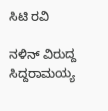ಸಿಟಿ ರವಿ

ನಳಿನ್ ವಿರುದ್ದ ಸಿದ್ದರಾಮಯ್ಯ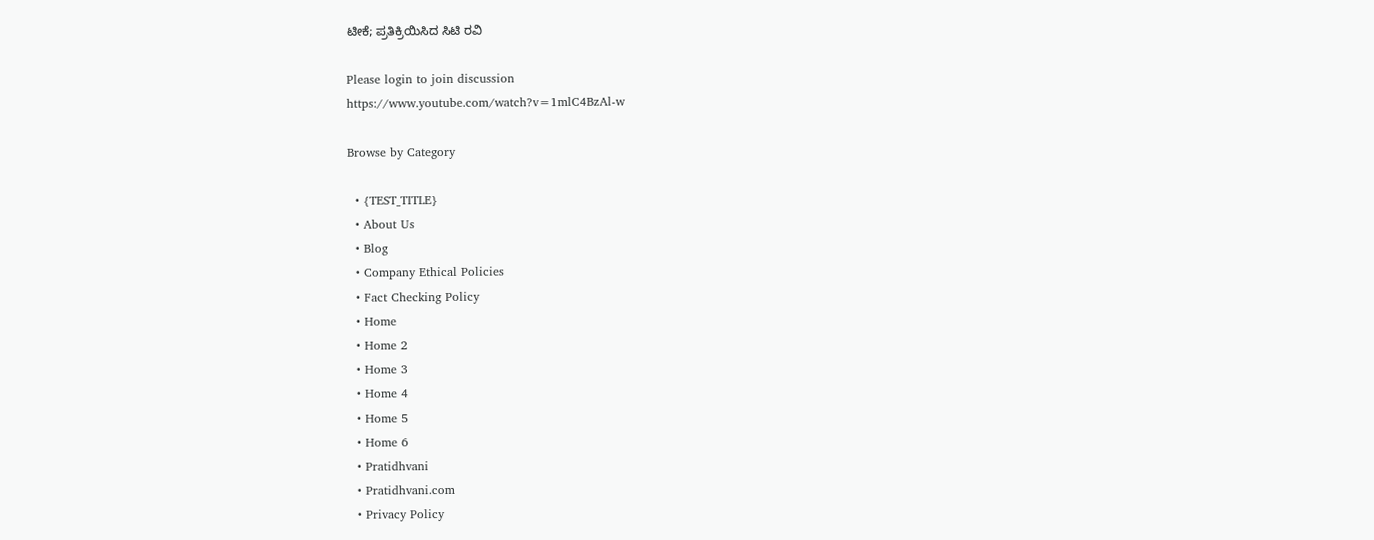ಟೀಕೆ; ಪ್ರತಿಕ್ರಿಯಿಸಿದ ಸಿಟಿ ರವಿ

Please login to join discussion
https://www.youtube.com/watch?v=1mlC4BzAl-w

Browse by Category

  • {TEST_TITLE}
  • About Us
  • Blog
  • Company Ethical Policies
  • Fact Checking Policy
  • Home
  • Home 2
  • Home 3
  • Home 4
  • Home 5
  • Home 6
  • Pratidhvani
  • Pratidhvani.com
  • Privacy Policy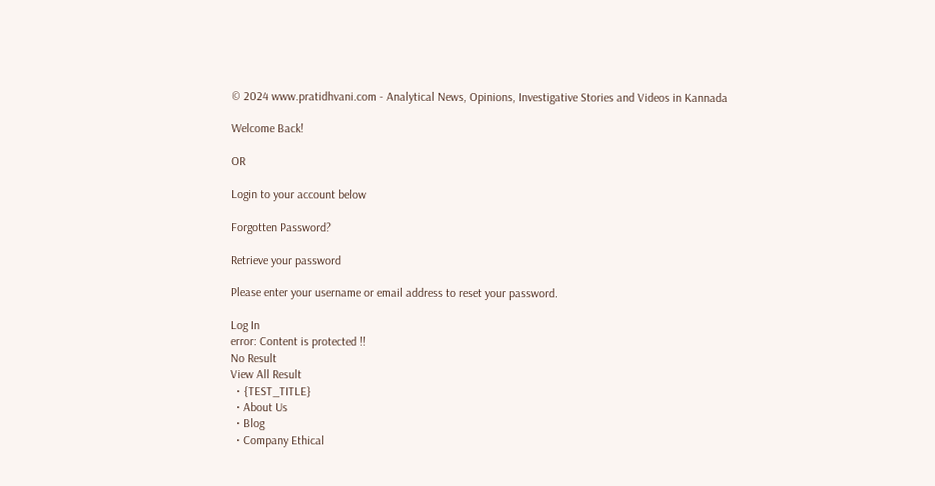© 2024 www.pratidhvani.com - Analytical News, Opinions, Investigative Stories and Videos in Kannada

Welcome Back!

OR

Login to your account below

Forgotten Password?

Retrieve your password

Please enter your username or email address to reset your password.

Log In
error: Content is protected !!
No Result
View All Result
  • {TEST_TITLE}
  • About Us
  • Blog
  • Company Ethical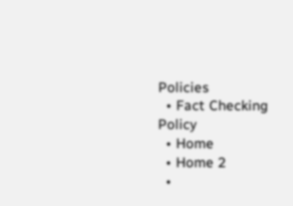Policies
  • Fact Checking Policy
  • Home
  • Home 2
  •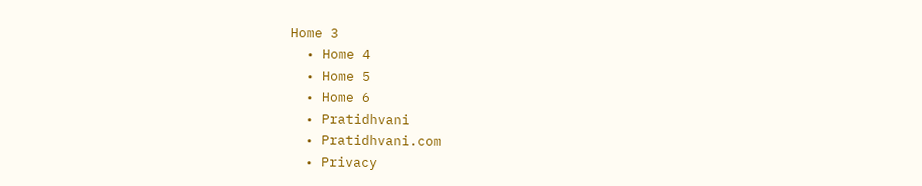Home 3
  • Home 4
  • Home 5
  • Home 6
  • Pratidhvani
  • Pratidhvani.com
  • Privacy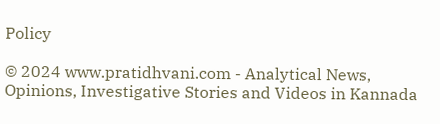Policy

© 2024 www.pratidhvani.com - Analytical News, Opinions, Investigative Stories and Videos in Kannada